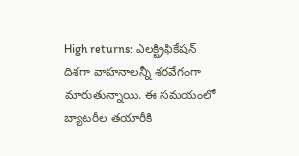High returns: ఎలక్ట్రిఫికేషన్ దిశగా వాహనాలన్నీ శరవేగంగా మారుతున్నాయి. ఈ సమయంలో బ్యాటరీల తయారీకి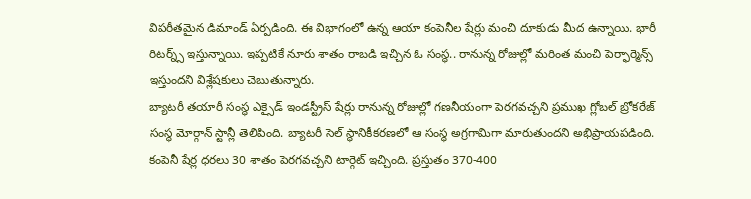విపరీతమైన డిమాండ్ ఏర్పడింది. ఈ విభాగంలో ఉన్న ఆయా కంపెనీల షేర్లు మంచి దూకుడు మీద ఉన్నాయి. భారీ రిటర్న్స్ ఇస్తున్నాయి. ఇప్పటికే నూరు శాతం రాబడి ఇచ్చిన ఓ సంస్థ.. రానున్న రోజుల్లో మరింత మంచి పెర్ఫార్మెన్స్ ఇస్తుందని విశ్లేషకులు చెబుతున్నారు.
బ్యాటరీ తయారీ సంస్థ ఎక్సైడ్ ఇండస్ట్రీస్ షేర్లు రానున్న రోజుల్లో గణనీయంగా పెరగవచ్చని ప్రముఖ గ్లోబల్ బ్రోకరేజ్ సంస్థ మోర్గాన్ స్టాన్లీ తెలిపింది. బ్యాటరీ సెల్ స్థానికీకరణలో ఆ సంస్థ అగ్రగామిగా మారుతుందని అభిప్రాయపడింది. కంపెనీ షేర్ల ధరలు 30 శాతం పెరగవచ్చని టార్గెట్ ఇచ్చింది. ప్రస్తుతం 370-400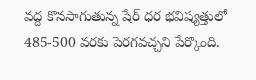వద్ద కొనసాగుతున్న షేర్ ధర భవిష్యత్తులో 485-500 వరకు పెరగవచ్చని పేర్కొంది.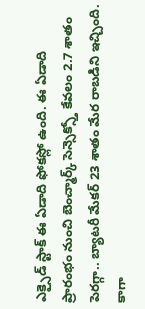ఎక్సైడ్ స్టాక్ ఈ ఏడాది ఫోకస్లో ఉంది. ఈ ఏడాది ప్రారంభం నుంచి బెంచ్మార్క్ సెన్సెక్స్తో కేవలం 2.7 శాతం పెరగ్గా.. బ్యాటరీ మేకర్ 23 శాతం మేర రాబడిని ఇచ్చింది. కాగా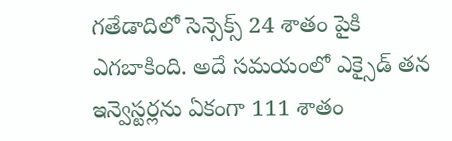గతేడాదిలో సెన్సెక్స్ 24 శాతం పైకి ఎగబాకింది. అదే సమయంలో ఎక్సైడ్ తన ఇన్వెస్టర్లను ఏకంగా 111 శాతం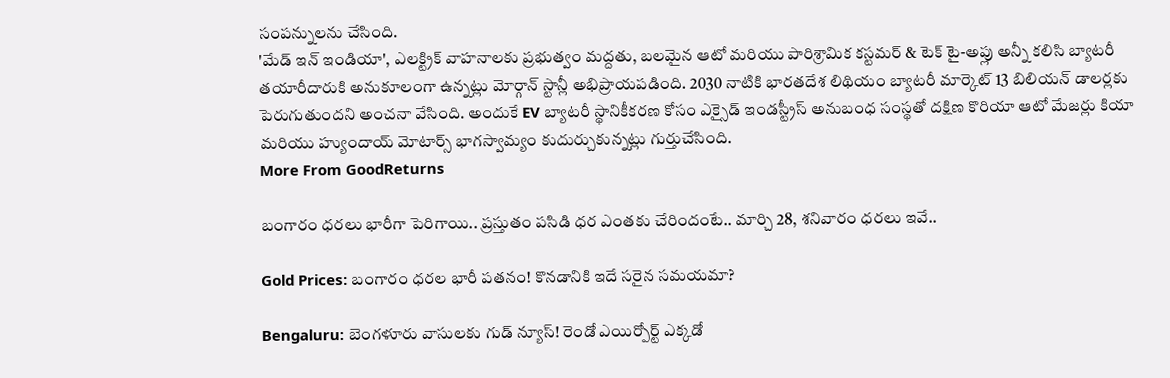సంపన్నులను చేసింది.
'మేడ్ ఇన్ ఇండియా', ఎలక్ట్రిక్ వాహనాలకు ప్రభుత్వం మద్దతు, బలమైన ఆటో మరియు పారిశ్రామిక కస్టమర్ & టెక్ టై-అప్లు అన్నీ కలిసి బ్యాటరీ తయారీదారుకి అనుకూలంగా ఉన్నట్లు మోర్గాన్ స్టాన్లీ అభిప్రాయపడింది. 2030 నాటికి భారతదేశ లిథియం బ్యాటరీ మార్కెట్ 13 బిలియన్ డాలర్లకు పెరుగుతుందని అంచనా వేసింది. అందుకే EV బ్యాటరీ స్థానికీకరణ కోసం ఎక్సైడ్ ఇండస్ట్రీస్ అనుబంధ సంస్థతో దక్షిణ కొరియా ఆటో మేజర్లు కియా మరియు హ్యుందాయ్ మోటార్స్ భాగస్వామ్యం కుదుర్చుకున్నట్లు గుర్తుచేసింది.
More From GoodReturns

బంగారం ధరలు భారీగా పెరిగాయి.. ప్రస్తుతం పసిడి ధర ఎంతకు చేరిందంటే.. మార్చి 28, శనివారం ధరలు ఇవే..

Gold Prices: బంగారం ధరల భారీ పతనం! కొనడానికి ఇదే సరైన సమయమా?

Bengaluru: బెంగళూరు వాసులకు గుడ్ న్యూస్! రెండో ఎయిర్పోర్ట్ ఎక్కడో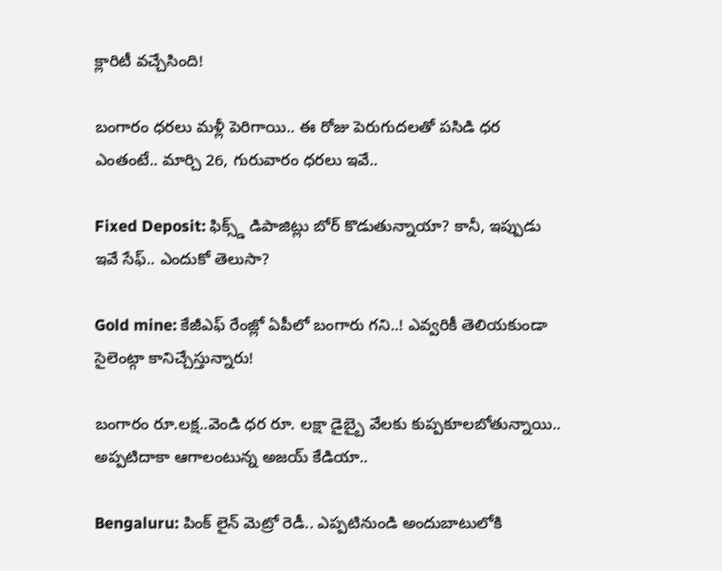క్లారిటీ వచ్చేసింది!

బంగారం ధరలు మళ్లీ పెరిగాయి.. ఈ రోజు పెరుగుదలతో పసిడి ధర ఎంతంటే.. మార్చి 26, గురువారం ధరలు ఇవే..

Fixed Deposit: ఫిక్స్డ్ డిపాజిట్లు బోర్ కొడుతున్నాయా? కానీ, ఇప్పుడు ఇవే సేఫ్.. ఎందుకో తెలుసా?

Gold mine: కేజీఎఫ్ రేంజ్లో ఏపీలో బంగారు గని..! ఎవ్వరికీ తెలియకుండా సైలెంట్గా కానిచ్చేస్తున్నారు!

బంగారం రూ.లక్ష..వెండి ధర రూ. లక్షా డైబ్బై వేలకు కుప్పకూలబోతున్నాయి.. అప్పటిదాకా ఆగాలంటున్న అజయ్ కేడియా..

Bengaluru: పింక్ లైన్ మెట్రో రెడీ.. ఎప్పటినుండి అందుబాటులోకి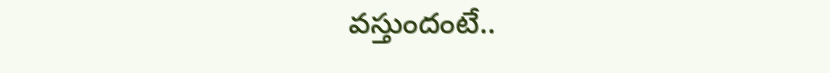వస్తుందంటే..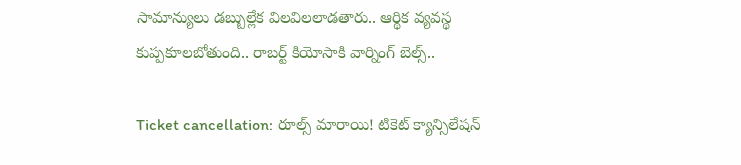సామాన్యులు డబ్బుల్లేక విలవిలలాడతారు.. ఆర్థిక వ్యవస్థ కుప్పకూలబోతుంది.. రాబర్ట్ కియోసాకి వార్నింగ్ బెల్స్..

Ticket cancellation: రూల్స్ మారాయి! టికెట్ క్యాన్సిలేషన్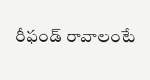రీఫండ్ రావాలంటే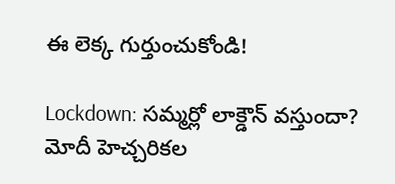ఈ లెక్క గుర్తుంచుకోండి!

Lockdown: సమ్మర్లో లాక్డౌన్ వస్తుందా? మోదీ హెచ్చరికల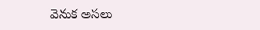వెనుక అసలు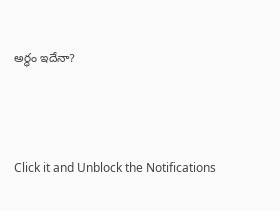అర్థం ఇదేనా?



Click it and Unblock the Notifications